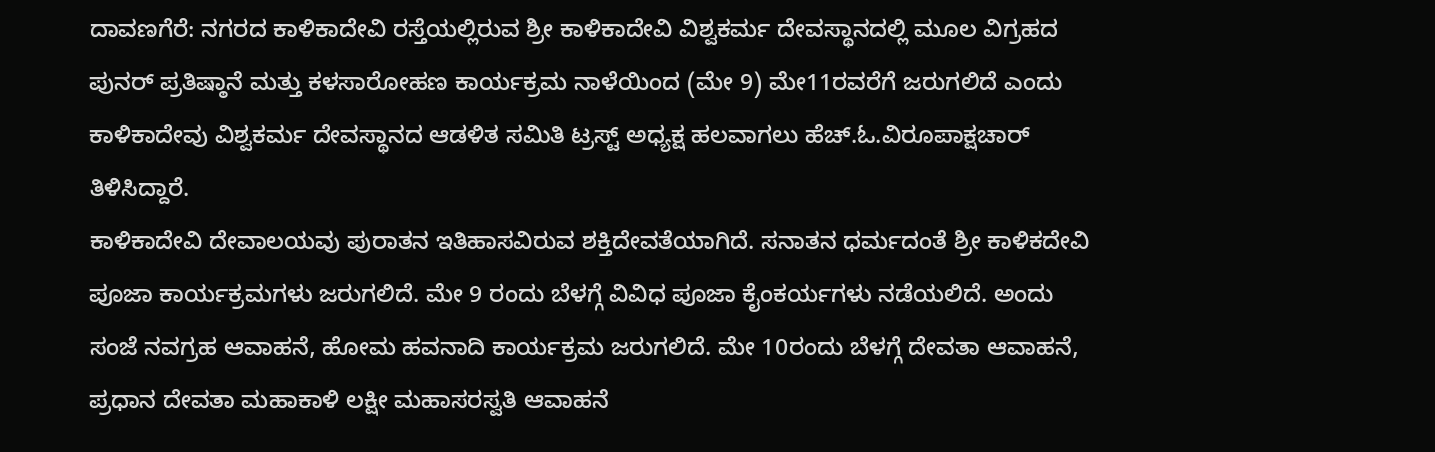ದಾವಣಗೆರೆ: ನಗರದ ಕಾಳಿಕಾದೇವಿ ರಸ್ತೆಯಲ್ಲಿರುವ ಶ್ರೀ ಕಾಳಿಕಾದೇವಿ ವಿಶ್ವಕರ್ಮ ದೇವಸ್ಥಾನದಲ್ಲಿ ಮೂಲ ವಿಗ್ರಹದ ಪುನರ್ ಪ್ರತಿಷ್ಠಾನೆ ಮತ್ತು ಕಳಸಾರೋಹಣ ಕಾರ್ಯಕ್ರಮ ನಾಳೆಯಿಂದ (ಮೇ 9) ಮೇ11ರವರೆಗೆ ಜರುಗಲಿದೆ ಎಂದು ಕಾಳಿಕಾದೇವು ವಿಶ್ವಕರ್ಮ ದೇವಸ್ಥಾನದ ಆಡಳಿತ ಸಮಿತಿ ಟ್ರಸ್ಟ್ ಅಧ್ಯಕ್ಷ ಹಲವಾಗಲು ಹೆಚ್.ಓ.ವಿರೂಪಾಕ್ಷಚಾರ್ ತಿಳಿಸಿದ್ದಾರೆ.
ಕಾಳಿಕಾದೇವಿ ದೇವಾಲಯವು ಪುರಾತನ ಇತಿಹಾಸವಿರುವ ಶಕ್ತಿದೇವತೆಯಾಗಿದೆ. ಸನಾತನ ಧರ್ಮದಂತೆ ಶ್ರೀ ಕಾಳಿಕದೇವಿ ಪೂಜಾ ಕಾರ್ಯಕ್ರಮಗಳು ಜರುಗಲಿದೆ. ಮೇ 9 ರಂದು ಬೆಳಗ್ಗೆ ವಿವಿಧ ಪೂಜಾ ಕೈಂಕರ್ಯಗಳು ನಡೆಯಲಿದೆ. ಅಂದು ಸಂಜೆ ನವಗ್ರಹ ಆವಾಹನೆ, ಹೋಮ ಹವನಾದಿ ಕಾರ್ಯಕ್ರಮ ಜರುಗಲಿದೆ. ಮೇ 10ರಂದು ಬೆಳಗ್ಗೆ ದೇವತಾ ಆವಾಹನೆ, ಪ್ರಧಾನ ದೇವತಾ ಮಹಾಕಾಳಿ ಲಕ್ಷೀ ಮಹಾಸರಸ್ವತಿ ಆವಾಹನೆ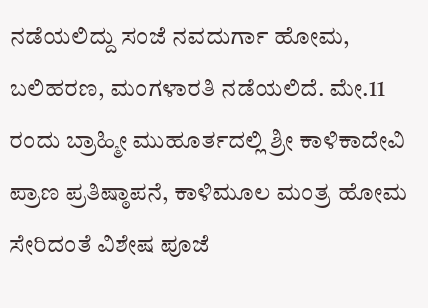ನಡೆಯಲಿದ್ದು ಸಂಜೆ ನವದುರ್ಗಾ ಹೋಮ, ಬಲಿಹರಣ, ಮಂಗಳಾರತಿ ನಡೆಯಲಿದೆ. ಮೇ.11 ರಂದು ಬ್ರಾಹ್ಮೀ ಮುಹೂರ್ತದಲ್ಲಿ ಶ್ರೀ ಕಾಳಿಕಾದೇವಿ ಪ್ರಾಣ ಪ್ರತಿಷ್ಠಾಪನೆ, ಕಾಳಿಮೂಲ ಮಂತ್ರ ಹೋಮ ಸೇರಿದಂತೆ ವಿಶೇಷ ಪೂಜೆ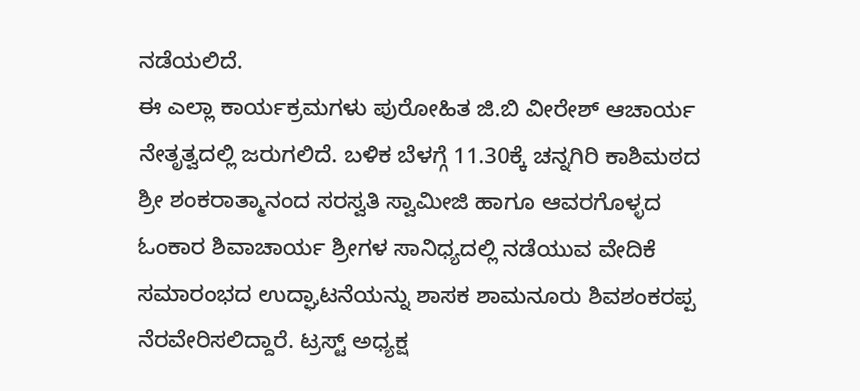ನಡೆಯಲಿದೆ.
ಈ ಎಲ್ಲಾ ಕಾರ್ಯಕ್ರಮಗಳು ಪುರೋಹಿತ ಜಿ.ಬಿ ವೀರೇಶ್ ಆಚಾರ್ಯ ನೇತೃತ್ವದಲ್ಲಿ ಜರುಗಲಿದೆ. ಬಳಿಕ ಬೆಳಗ್ಗೆ 11.30ಕ್ಕೆ ಚನ್ನಗಿರಿ ಕಾಶಿಮಠದ ಶ್ರೀ ಶಂಕರಾತ್ಮಾನಂದ ಸರಸ್ವತಿ ಸ್ವಾಮೀಜಿ ಹಾಗೂ ಆವರಗೊಳ್ಳದ ಓಂಕಾರ ಶಿವಾಚಾರ್ಯ ಶ್ರೀಗಳ ಸಾನಿಧ್ಯದಲ್ಲಿ ನಡೆಯುವ ವೇದಿಕೆ ಸಮಾರಂಭದ ಉದ್ಘಾಟನೆಯನ್ನು ಶಾಸಕ ಶಾಮನೂರು ಶಿವಶಂಕರಪ್ಪ ನೆರವೇರಿಸಲಿದ್ದಾರೆ. ಟ್ರಸ್ಟ್ ಅಧ್ಯಕ್ಷ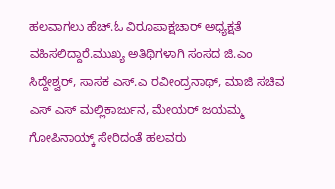ಹಲವಾಗಲು ಹೆಚ್.ಓ ವಿರೂಪಾಕ್ಷಚಾರ್ ಅಧ್ಯಕ್ಷತೆ ವಹಿಸಲಿದ್ದಾರೆ.ಮುಖ್ಯ ಅತಿಥಿಗಳಾಗಿ ಸಂಸದ ಜಿ.ಎಂ ಸಿದ್ದೇಶ್ವರ್, ಸಾಸಕ ಎಸ್.ಎ ರವೀಂದ್ರನಾಥ್, ಮಾಜಿ ಸಚಿವ ಎಸ್ ಎಸ್ ಮಲ್ಲಿಕಾರ್ಜುನ, ಮೇಯರ್ ಜಯಮ್ಮ ಗೋಪಿನಾಯ್ಕ್ ಸೇರಿದಂತೆ ಹಲವರು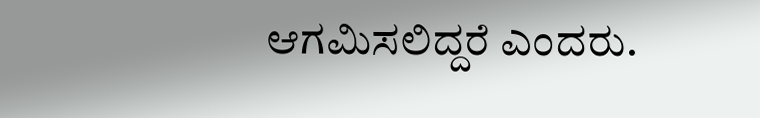ಆಗಮಿಸಲಿದ್ದರೆ ಎಂದರು.